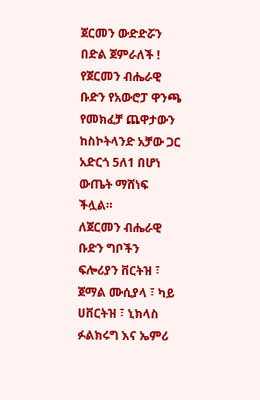ጀርመን ውድድሯን በድል ጀምራለች !
የጀርመን ብሔራዊ ቡድን የአውሮፓ ዋንጫ የመክፈቻ ጨዋታውን ከስኮትላንድ አቻው ጋር አድርጎ 5ለ1 በሆነ ውጤት ማሸነፍ ችሏል።
ለጀርመን ብሔራዊ ቡድን ግቦችን ፍሎሪያን ቨርትዝ ፣ ጀማል ሙሲያላ ፣ ካይ ሀቨርትዝ ፣ ኒክላስ ፉልክሩግ እና ኤምሪ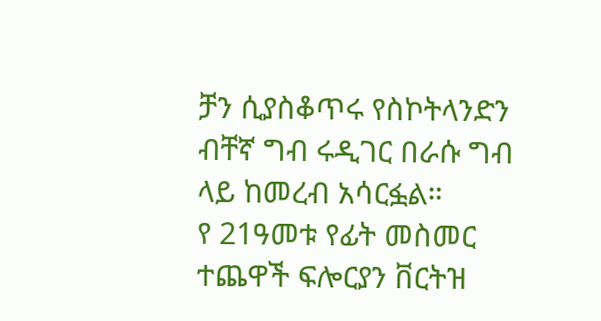ቻን ሲያስቆጥሩ የስኮትላንድን ብቸኛ ግብ ሩዲገር በራሱ ግብ ላይ ከመረብ አሳርፏል።
የ 21ዓመቱ የፊት መስመር ተጨዋች ፍሎርያን ቨርትዝ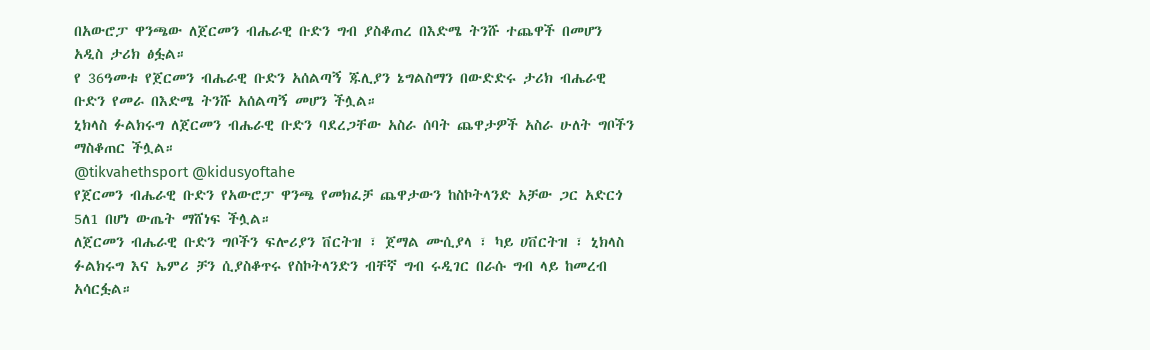በአውሮፓ ዋንጫው ለጀርመን ብሔራዊ ቡድን ግብ ያስቆጠረ በእድሜ ትንሹ ተጨዋች በመሆን አዲስ ታሪክ ፅፏል።
የ 36ዓመቱ የጀርመን ብሔራዊ ቡድን አሰልጣኝ ጁሊያን ኔግልስማን በውድድሩ ታሪክ ብሔራዊ ቡድን የመራ በእድሜ ትንሹ አሰልጣኝ መሆን ችሏል።
ኒክላስ ፉልክሩግ ለጀርመን ብሔራዊ ቡድን ባደረጋቸው አስራ ሰባት ጨዋታዎች አስራ ሁለት ግቦችን ማስቆጠር ችሏል።
@tikvahethsport @kidusyoftahe
የጀርመን ብሔራዊ ቡድን የአውሮፓ ዋንጫ የመክፈቻ ጨዋታውን ከስኮትላንድ አቻው ጋር አድርጎ 5ለ1 በሆነ ውጤት ማሸነፍ ችሏል።
ለጀርመን ብሔራዊ ቡድን ግቦችን ፍሎሪያን ቨርትዝ ፣ ጀማል ሙሲያላ ፣ ካይ ሀቨርትዝ ፣ ኒክላስ ፉልክሩግ እና ኤምሪ ቻን ሲያስቆጥሩ የስኮትላንድን ብቸኛ ግብ ሩዲገር በራሱ ግብ ላይ ከመረብ አሳርፏል።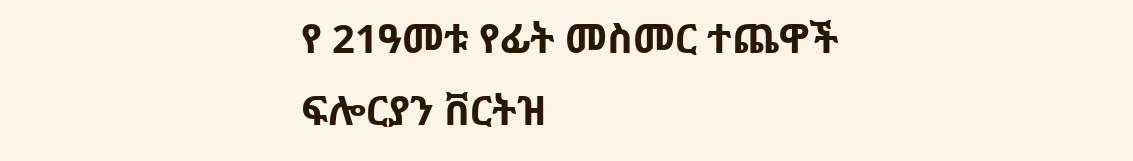የ 21ዓመቱ የፊት መስመር ተጨዋች ፍሎርያን ቨርትዝ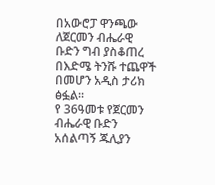በአውሮፓ ዋንጫው ለጀርመን ብሔራዊ ቡድን ግብ ያስቆጠረ በእድሜ ትንሹ ተጨዋች በመሆን አዲስ ታሪክ ፅፏል።
የ 36ዓመቱ የጀርመን ብሔራዊ ቡድን አሰልጣኝ ጁሊያን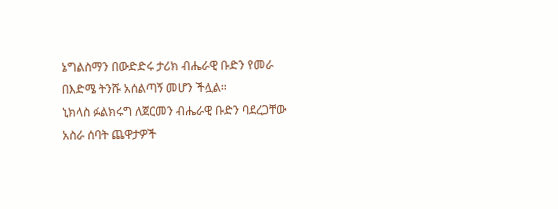ኔግልስማን በውድድሩ ታሪክ ብሔራዊ ቡድን የመራ በእድሜ ትንሹ አሰልጣኝ መሆን ችሏል።
ኒክላስ ፉልክሩግ ለጀርመን ብሔራዊ ቡድን ባደረጋቸው አስራ ሰባት ጨዋታዎች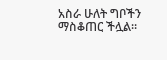አስራ ሁለት ግቦችን ማስቆጠር ችሏል።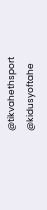@tikvahethsport @kidusyoftahe